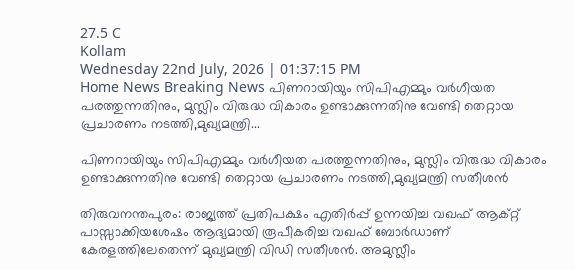27.5 C
Kollam
Wednesday 22nd July, 2026 | 01:37:15 PM
Home News Breaking News പിണറായിയും സിപിഎമ്മും വര്‍ഗീയത പരത്തുന്നതിനും, മുസ്ലിം വിരുദ്ധ വികാരം ഉണ്ടാക്കുന്നതിനു വേണ്ടി തെറ്റായ പ്രചാരണം നടത്തി,മുഖ്യമന്ത്രി...

പിണറായിയും സിപിഎമ്മും വര്‍ഗീയത പരത്തുന്നതിനും, മുസ്ലിം വിരുദ്ധ വികാരം ഉണ്ടാക്കുന്നതിനു വേണ്ടി തെറ്റായ പ്രചാരണം നടത്തി,മുഖ്യമന്ത്രി സതീശന്‍

തിരുവനന്തപുരം: രാജ്യത്ത് പ്രതിപക്ഷം എതിര്‍പ്പ് ഉന്നയിച്ച വഖഫ് ആക്റ്റ് പാസ്സാക്കിയശേഷം ആദ്യമായി രൂപീകരിച്ച വഖഫ് ബോര്‍ഡാണ് കേരളത്തിലേതെന്ന് മുഖ്യമന്ത്രി വിഡി സതീശന്‍. അമുസ്ലീം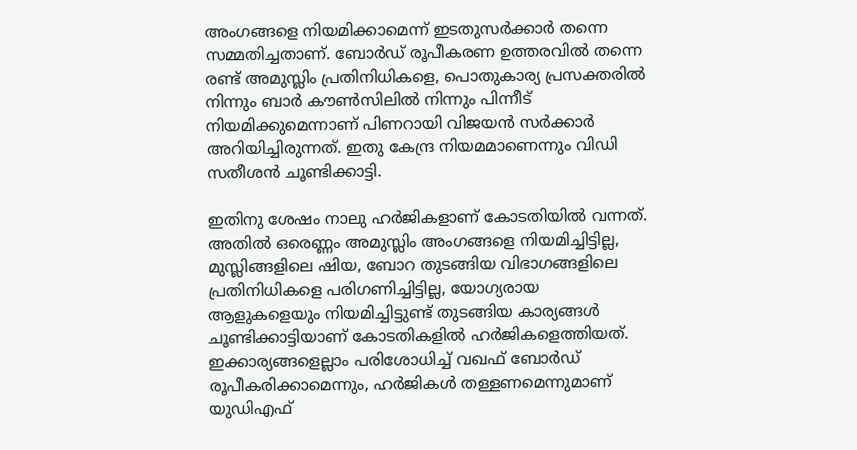അംഗങ്ങളെ നിയമിക്കാമെന്ന് ഇടതുസര്‍ക്കാര്‍ തന്നെ സമ്മതിച്ചതാണ്. ബോര്‍ഡ് രൂപീകരണ ഉത്തരവില്‍ തന്നെ രണ്ട് അമുസ്ലിം പ്രതിനിധികളെ, പൊതുകാര്യ പ്രസക്തരില്‍ നിന്നും ബാര്‍ കൗണ്‍സിലില്‍ നിന്നും പിന്നീട് നിയമിക്കുമെന്നാണ് പിണറായി വിജയന്‍ സര്‍ക്കാര്‍ അറിയിച്ചിരുന്നത്. ഇതു കേന്ദ്ര നിയമമാണെന്നും വിഡി സതീശന്‍ ചൂണ്ടിക്കാട്ടി.

ഇതിനു ശേഷം നാലു ഹര്‍ജികളാണ് കോടതിയില്‍ വന്നത്. അതില്‍ ഒരെണ്ണം അമുസ്ലിം അംഗങ്ങളെ നിയമിച്ചിട്ടില്ല, മുസ്ലിങ്ങളിലെ ഷിയ, ബോറ തുടങ്ങിയ വിഭാഗങ്ങളിലെ പ്രതിനിധികളെ പരിഗണിച്ചിട്ടില്ല, യോഗ്യരായ ആളുകളെയും നിയമിച്ചിട്ടുണ്ട് തുടങ്ങിയ കാര്യങ്ങള്‍ ചൂണ്ടിക്കാട്ടിയാണ് കോടതികളില്‍ ഹര്‍ജികളെത്തിയത്. ഇക്കാര്യങ്ങളെല്ലാം പരിശോധിച്ച് വഖഫ് ബോര്‍ഡ് രൂപീകരിക്കാമെന്നും, ഹര്‍ജികള്‍ തള്ളണമെന്നുമാണ് യുഡിഎഫ്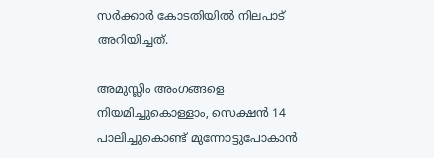സര്‍ക്കാര്‍ കോടതിയില്‍ നിലപാട് അറിയിച്ചത്.

അമുസ്ലിം അംഗങ്ങളെ നിയമിച്ചുകൊള്ളാം, സെക്ഷന്‍ 14 പാലിച്ചുകൊണ്ട് മുന്നോട്ടുപോകാന്‍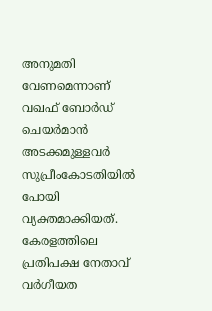അനുമതി വേണമെന്നാണ് വഖഫ് ബോര്‍ഡ് ചെയര്‍മാന്‍ അടക്കമുള്ളവര്‍ സുപ്രീംകോടതിയില്‍ പോയി വ്യക്തമാക്കിയത്. കേരളത്തിലെ പ്രതിപക്ഷ നേതാവ് വര്‍ഗീയത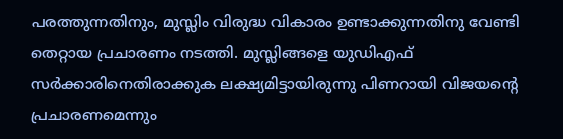പരത്തുന്നതിനും, മുസ്ലിം വിരുദ്ധ വികാരം ഉണ്ടാക്കുന്നതിനു വേണ്ടി തെറ്റായ പ്രചാരണം നടത്തി. മുസ്ലിങ്ങളെ യുഡിഎഫ് സര്‍ക്കാരിനെതിരാക്കുക ലക്ഷ്യമിട്ടായിരുന്നു പിണറായി വിജയന്റെ പ്രചാരണമെന്നും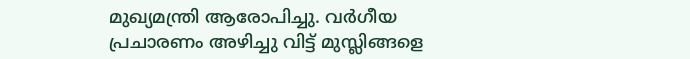മുഖ്യമന്ത്രി ആരോപിച്ചു. വര്‍ഗീയ പ്രചാരണം അഴിച്ചു വിട്ട് മുസ്ലിങ്ങളെ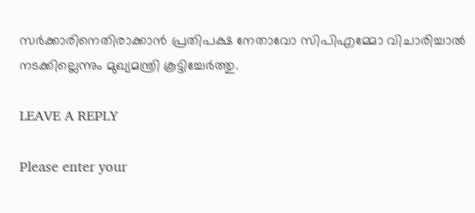സര്‍ക്കാരിനെതിരാക്കാന്‍ പ്രതിപക്ഷ നേതാവോ സിപിഎമ്മോ വിചാരിച്ചാല്‍ നടക്കില്ലെന്നും മുഖ്യമന്ത്രി കൂട്ടിച്ചേര്‍ത്തു.

LEAVE A REPLY

Please enter your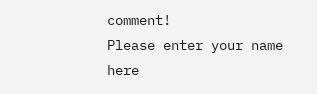comment!
Please enter your name here